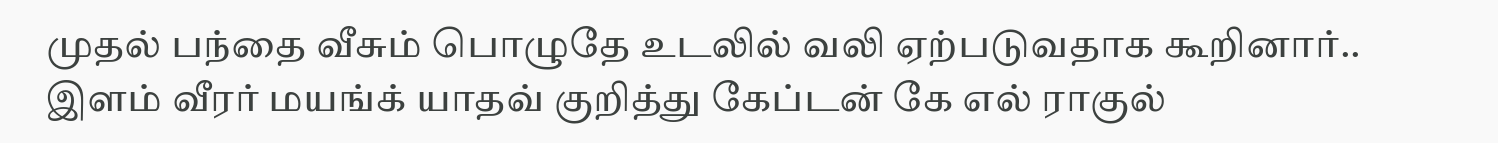முதல் பந்தை வீசும் பொழுதே உடலில் வலி ஏற்படுவதாக கூறினார்.. இளம் வீரர் மயங்க் யாதவ் குறித்து கேப்டன் கே எல் ராகுல்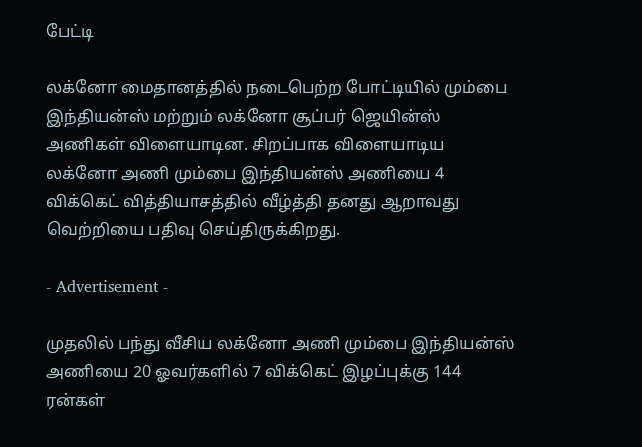பேட்டி

லக்னோ மைதானத்தில் நடைபெற்ற போட்டியில் மும்பை இந்தியன்ஸ் மற்றும் லக்னோ சூப்பர் ஜெயின்ஸ் அணிகள் விளையாடின. சிறப்பாக விளையாடிய லக்னோ அணி மும்பை இந்தியன்ஸ் அணியை 4 விக்கெட் வித்தியாசத்தில் வீழ்த்தி தனது ஆறாவது வெற்றியை பதிவு செய்திருக்கிறது.

- Advertisement -

முதலில் பந்து வீசிய லக்னோ அணி மும்பை இந்தியன்ஸ் அணியை 20 ஓவர்களில் 7 விக்கெட் இழப்புக்கு 144 ரன்கள்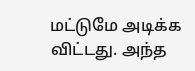மட்டுமே அடிக்க விட்டது. அந்த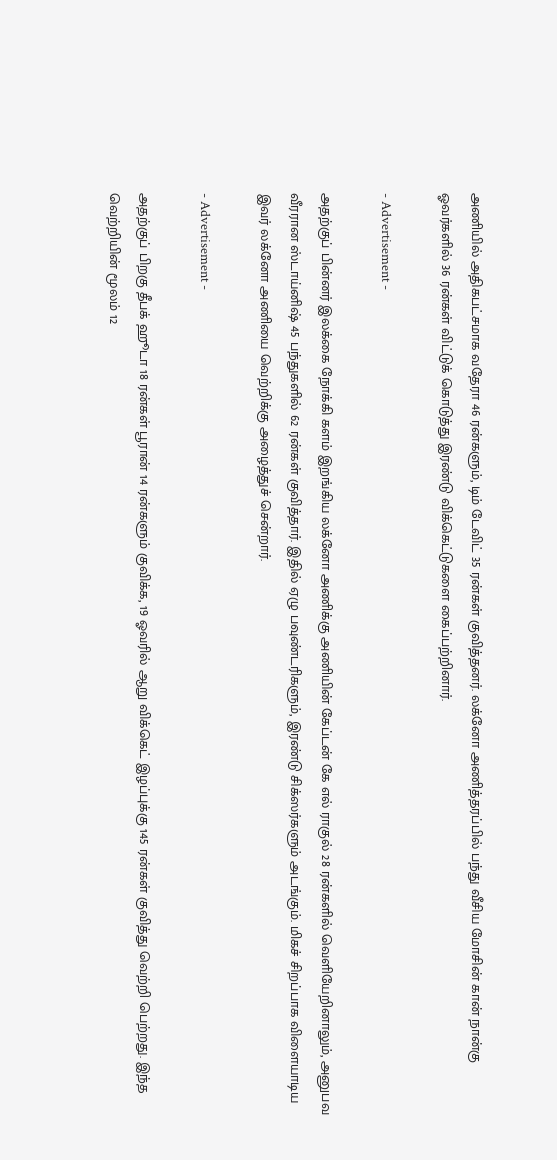அணியில் அதிகபட்சமாக வதேரா 46 ரன்களும், டிம் டேவிட் 35 ரன்கள் குவித்தனர். லக்னோ அணித்தரப்பில் பந்து வீசிய மோசின் கான் நான்கு ஓவர்களில் 36 ரன்கள் விட்டுக் கொடுத்து இரண்டு விக்கெட்டுகளை கைப்பற்றினார்.

- Advertisement -

அதற்குப் பின்னர் இலக்கை நோக்கி களம் இறங்கிய லக்னோ அணிக்கு அணியின் கேப்டன் கே எல் ராகுல் 28 ரன்களில் வெளியேறினாலும், அனுபவ வீரரான ஸ்டாய்னிஷ் 45 பந்துகளில் 62 ரன்கள் குவித்தார். இதில் ஏழு பவுண்டரிகளும், இரண்டு சிக்ஸர்களும் அடங்கும். மிகச் சிறப்பாக விளையாடிய இவர் லக்னோ அணியை வெற்றிக்கு அழைத்துச் சென்றார்.

- Advertisement -

அதற்குப் பிறகு தீபக் ஹூடா 18 ரன்கள் பூரான் 14 ரன்களும் குவிக்க, 19 ஓவரில் ஆறு விக்கெட் இழப்புக்கு 145 ரன்கள் குவித்து வெற்றி பெற்றது. இந்த வெற்றியின் மூலம் 12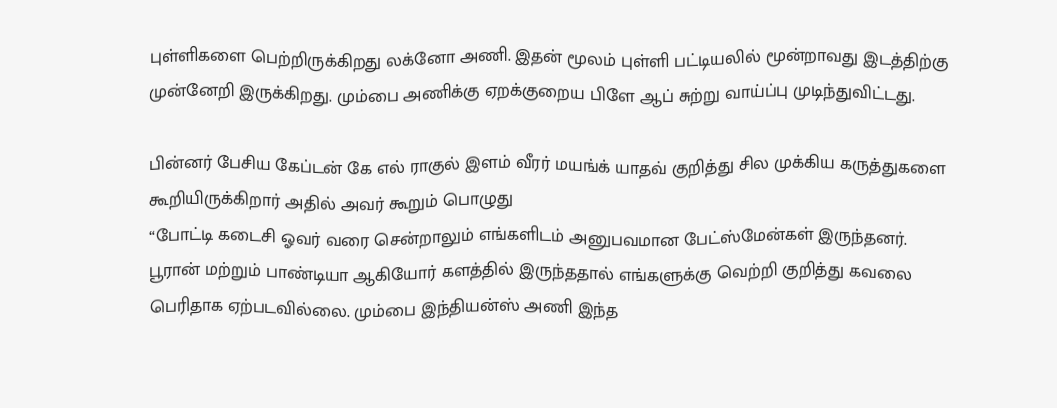புள்ளிகளை பெற்றிருக்கிறது லக்னோ அணி. இதன் மூலம் புள்ளி பட்டியலில் மூன்றாவது இடத்திற்கு முன்னேறி இருக்கிறது. மும்பை அணிக்கு ஏறக்குறைய பிளே ஆப் சுற்று வாய்ப்பு முடிந்துவிட்டது.

பின்னர் பேசிய கேப்டன் கே எல் ராகுல் இளம் வீரர் மயங்க் யாதவ் குறித்து சில முக்கிய கருத்துகளை கூறியிருக்கிறார் அதில் அவர் கூறும் பொழுது
“போட்டி கடைசி ஓவர் வரை சென்றாலும் எங்களிடம் அனுபவமான பேட்ஸ்மேன்கள் இருந்தனர். பூரான் மற்றும் பாண்டியா ஆகியோர் களத்தில் இருந்ததால் எங்களுக்கு வெற்றி குறித்து கவலை பெரிதாக ஏற்படவில்லை. மும்பை இந்தியன்ஸ் அணி இந்த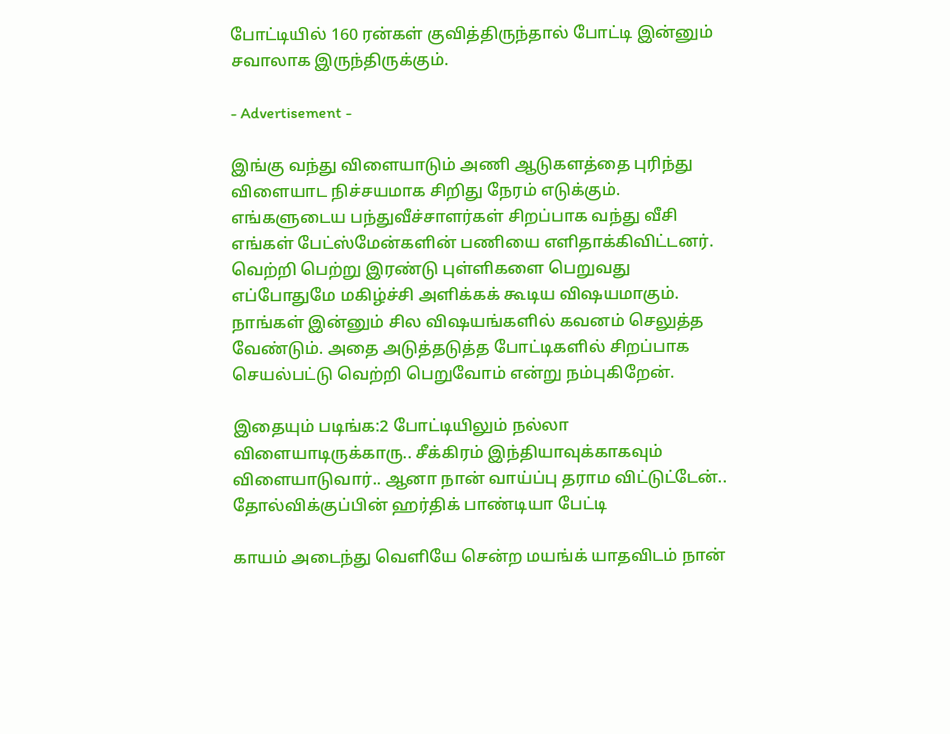போட்டியில் 160 ரன்கள் குவித்திருந்தால் போட்டி இன்னும் சவாலாக இருந்திருக்கும்.

- Advertisement -

இங்கு வந்து விளையாடும் அணி ஆடுகளத்தை புரிந்து விளையாட நிச்சயமாக சிறிது நேரம் எடுக்கும். எங்களுடைய பந்துவீச்சாளர்கள் சிறப்பாக வந்து வீசி எங்கள் பேட்ஸ்மேன்களின் பணியை எளிதாக்கிவிட்டனர். வெற்றி பெற்று இரண்டு புள்ளிகளை பெறுவது எப்போதுமே மகிழ்ச்சி அளிக்கக் கூடிய விஷயமாகும். நாங்கள் இன்னும் சில விஷயங்களில் கவனம் செலுத்த வேண்டும். அதை அடுத்தடுத்த போட்டிகளில் சிறப்பாக செயல்பட்டு வெற்றி பெறுவோம் என்று நம்புகிறேன்.

இதையும் படிங்க:2 போட்டியிலும் நல்லா விளையாடிருக்காரு.. சீக்கிரம் இந்தியாவுக்காகவும் விளையாடுவார்.. ஆனா நான் வாய்ப்பு தராம விட்டுட்டேன்.. தோல்விக்குப்பின் ஹர்திக் பாண்டியா பேட்டி

காயம் அடைந்து வெளியே சென்ற மயங்க் யாதவிடம் நான்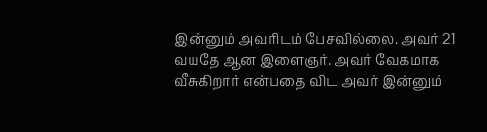இன்னும் அவரிடம் பேசவில்லை. அவர் 21 வயதே ஆன இளைஞர். அவர் வேகமாக வீசுகிறார் என்பதை விட அவர் இன்னும்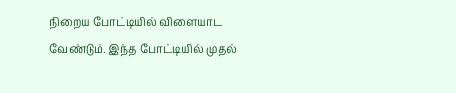நிறைய போட்டியில் விளையாட வேண்டும். இந்த போட்டியில் முதல்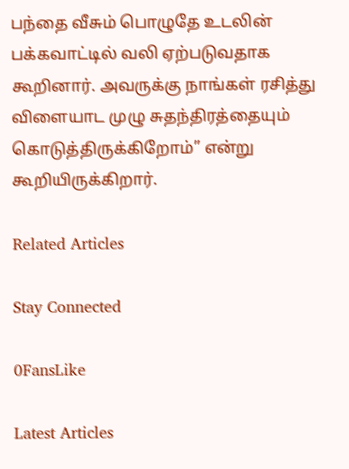பந்தை வீசும் பொழுதே உடலின் பக்கவாட்டில் வலி ஏற்படுவதாக கூறினார். அவருக்கு நாங்கள் ரசித்து விளையாட முழு சுதந்திரத்தையும் கொடுத்திருக்கிறோம்” என்று கூறியிருக்கிறார்.

Related Articles

Stay Connected

0FansLike

Latest Articles